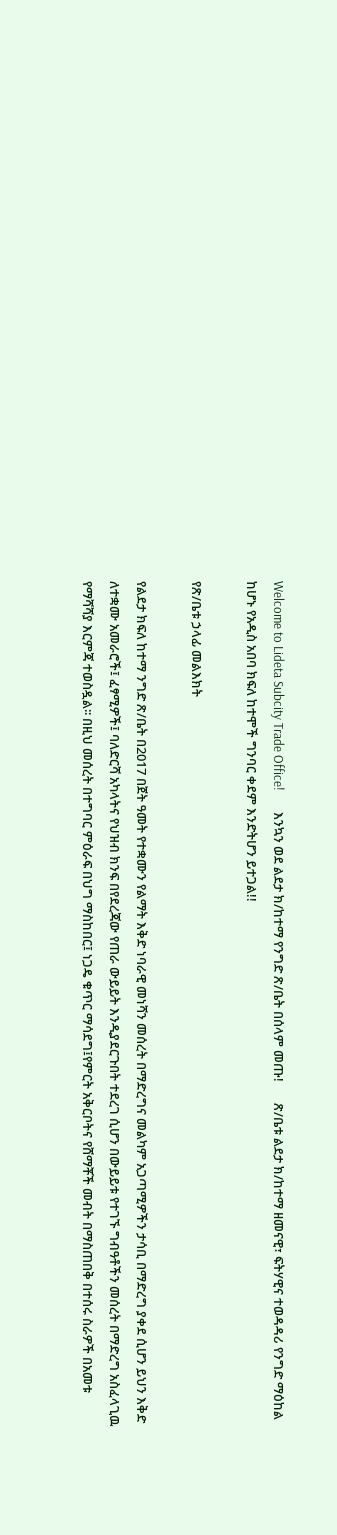Welcome to Lideta Subcity Trade Office!       እንኳን ወደ ልደታ ክ/ከተማ የንግድ ጽ/ቤት በሰላም መጡ!       ጽ/ቤቱ ልደታ ክ/ከተማ ዘመናዊ፣ ፍትሃዊና ተወዳዳሪ የንግድ ማዕከል ከሆኑ የአዲስ አበባ ክፍለ ከተሞች ግንባር ቀደም እንድትሆን ይተጋል!!

የጽ/ቤቱ ኃላፊ መልእክት

የልደታ ክፍለ ከተማ ንግድ ጽ/ቤት በ2017 በጀት ዓመት የተቋሙን የልማት እቅድ ነባራዊ መነሻን መሰረት በማድረግና መልካም አጋጣሚዎችን ታሳቢ በማድረግ ያቀደ ሲሆን ይህን እቅድ ለተቋሙ አመራሮች፤ ፈፃሚዎች፤ ባለድርሻ አካላትና የህዝብ ክንፍ በየደረጃው የጠራ ውይይት እንዲያደርጉበት ተደረገ ሲሆን በውይይቱ የተገኙ ግብዓቶችን መሰረት በማድረግ አስፈላጊዉ የማሻሻያ እርምጃ ተወስዷል፡፡ በዚህ መሰረት በተግባር ምዕራፍ በህግ ማስከበር፤ ነጋዴ ቁጥር ማሳደግ፤የምርት አቅርቦትና የሸማቾች መብት በማስጠበቅ በተሰሩ ስራዎች በአመቱ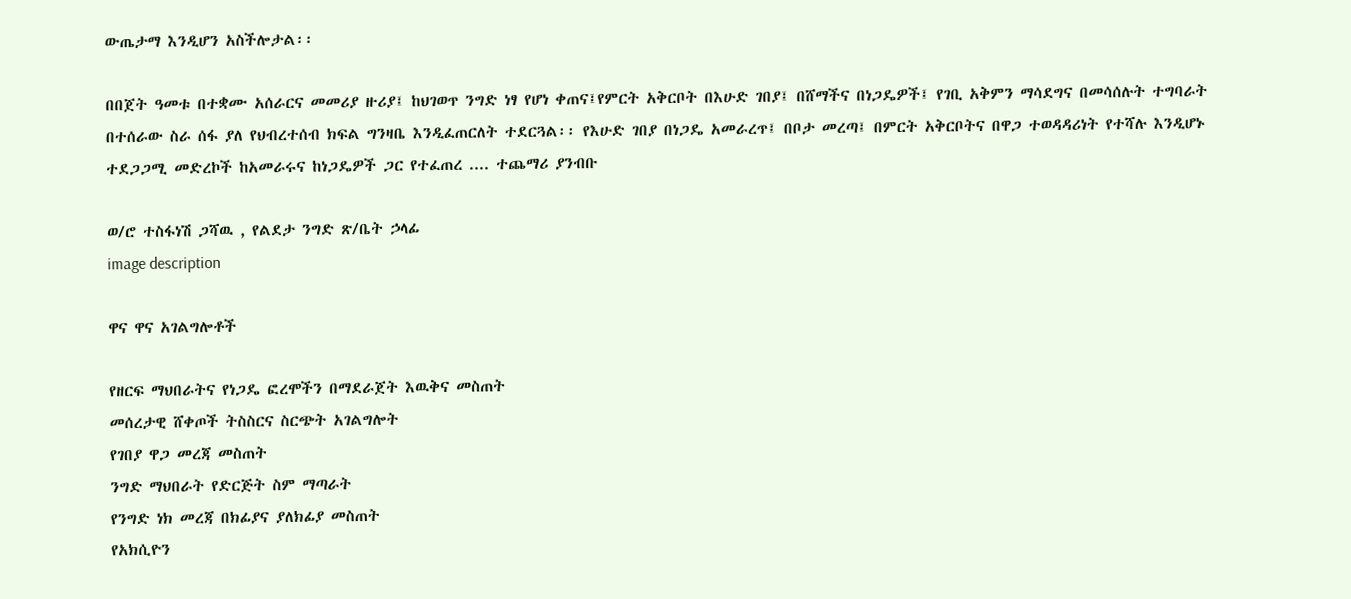ውጤታማ እንዲሆን አስችሎታል፡፡

በበጀት ዓመቱ በተቋሙ አሰራርና መመሪያ ዙሪያ፤ ከህገወጥ ንግድ ነፃ የሆነ ቀጠና፤የምርት አቅርቦት በእሁድ ገበያ፤ በሸማችና በነጋዴዎች፤ የገቢ አቅምን ማሳደግና በመሳሰሉት ተግባራት በተሰራው ስራ ሰፋ ያለ የህብረተሰብ ክፍል ግንዛቤ እንዲፈጠርለት ተደርጓል፡፡ የእሁድ ገበያ በነጋዴ አመራረጥ፤ በቦታ መረጣ፤ በምርት አቅርቦትና በዋጋ ተወዳዳሪነት የተሻሉ እንዲሆኑ ተደጋጋሚ መድረኮች ከአመራሩና ከነጋዴዎች ጋር የተፈጠረ .... ተጨማሪ ያንብቡ

ወ/ሮ ተስፋነሽ ጋሻዉ , የልደታ ንግድ ጽ/ቤት ኃላፊ
image description

ዋና ዋና አገልግሎቶች

የዘርፍ ማህበራትና የነጋዴ ፎረሞችን በማደራጀት እዉቅና መስጠት
መሰረታዊ ሸቀጦች ትስስርና ስርጭት አገልግሎት
የገበያ ዋጋ መረጃ መስጠት
ንግድ ማህበራት የድርጅት ስም ማጣራት
የንግድ ነክ መረጃ በክፊያና ያለክፊያ መስጠት
የአክሲዮን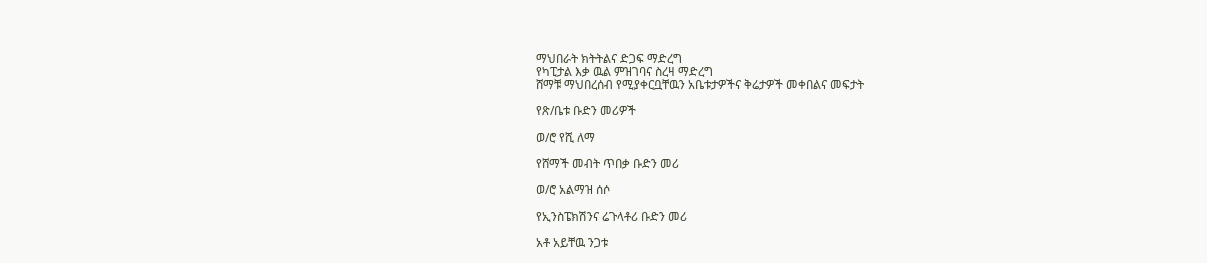ማህበራት ክትትልና ድጋፍ ማድረግ
የካፒታል እቃ ዉል ምዝገባና ስረዛ ማድረግ
ሸማቹ ማህበረሰብ የሚያቀርቧቸዉን አቤቱታዎችና ቅሬታዎች መቀበልና መፍታት

የጽ/ቤቱ ቡድን መሪዎች

ወ/ሮ የሺ ለማ

የሸማች መብት ጥበቃ ቡድን መሪ

ወ/ሮ አልማዝ ሰሶ

የኢንስፔክሽንና ሬጉላቶሪ ቡድን መሪ

አቶ አይቸዉ ንጋቱ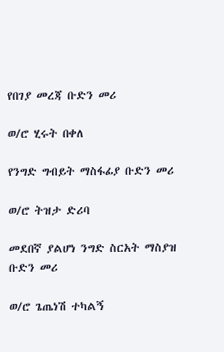የበገያ መረጃ ቡድን መሪ

ወ/ሮ ሂሩት በቀለ

የንግድ ግብይት ማስፋፊያ ቡድን መሪ

ወ/ሮ ትዝታ ድሪባ

መደበኛ ያልሆነ ንግድ ስርአት ማስያዝ ቡድን መሪ

ወ/ሮ ጌጤነሽ ተካልኝ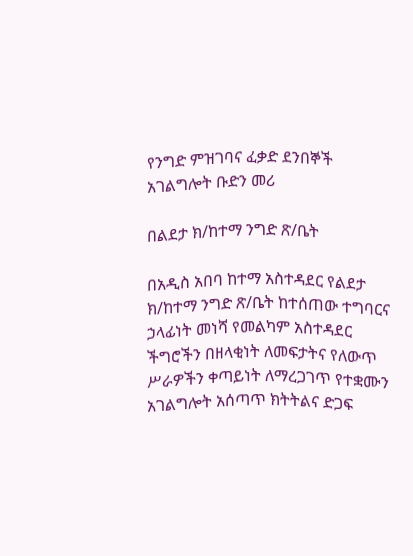የንግድ ምዝገባና ፈቃድ ደንበኞች አገልግሎት ቡድን መሪ

በልደታ ክ/ከተማ ንግድ ጽ/ቤት

በአዲስ አበባ ከተማ አስተዳደር የልደታ ክ/ከተማ ንግድ ጽ/ቤት ከተሰጠው ተግባርና ኃላፊነት መነሻ የመልካም አስተዳደር ችግሮችን በዘላቂነት ለመፍታትና የለውጥ ሥራዎችን ቀጣይነት ለማረጋገጥ የተቋሙን አገልግሎት አሰጣጥ ክትትልና ድጋፍ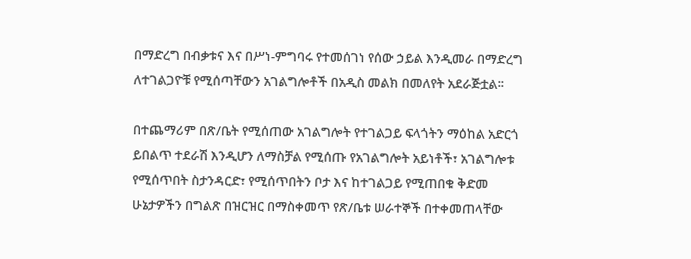በማድረግ በብቃቱና እና በሥነ-ምግባሩ የተመሰገነ የሰው ኃይል እንዲመራ በማድረግ ለተገልጋዮቹ የሚሰጣቸውን አገልግሎቶች በአዲስ መልክ በመለየት አደራጅቷል፡፡

በተጨማሪም በጽ/ቤት የሚሰጠው አገልግሎት የተገልጋይ ፍላጎትን ማዕከል አድርጎ ይበልጥ ተደራሽ እንዲሆን ለማስቻል የሚሰጡ የአገልግሎት አይነቶች፣ አገልግሎቱ የሚሰጥበት ስታንዳርድ፣ የሚሰጥበትን ቦታ እና ከተገልጋይ የሚጠበቁ ቅድመ ሁኔታዎችን በግልጽ በዝርዝር በማስቀመጥ የጽ/ቤቱ ሠራተኞች በተቀመጠላቸው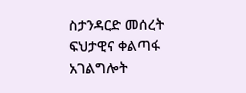ስታንዳርድ መሰረት ፍህታዊና ቀልጣፋ አገልግሎት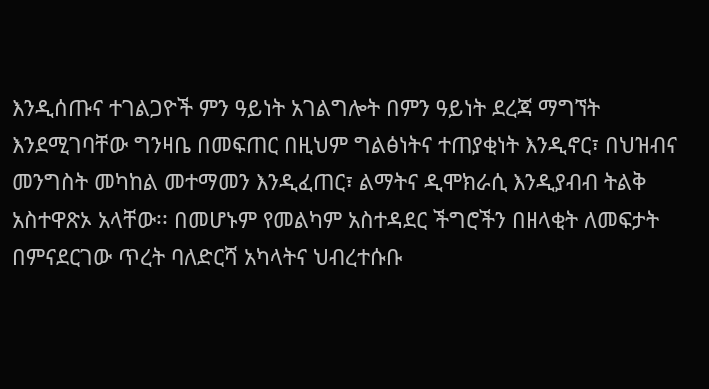እንዲሰጡና ተገልጋዮች ምን ዓይነት አገልግሎት በምን ዓይነት ደረጃ ማግኘት እንደሚገባቸው ግንዛቤ በመፍጠር በዚህም ግልፅነትና ተጠያቂነት እንዲኖር፣ በህዝብና መንግስት መካከል መተማመን እንዲፈጠር፣ ልማትና ዲሞክራሲ እንዲያብብ ትልቅ አስተዋጽኦ አላቸው፡፡ በመሆኑም የመልካም አስተዳደር ችግሮችን በዘላቂት ለመፍታት በምናደርገው ጥረት ባለድርሻ አካላትና ህብረተሱቡ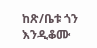ከጽ/ቤቱ ጎን እንዲቆሙ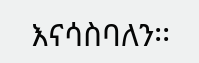እናሳስባለን፡፡